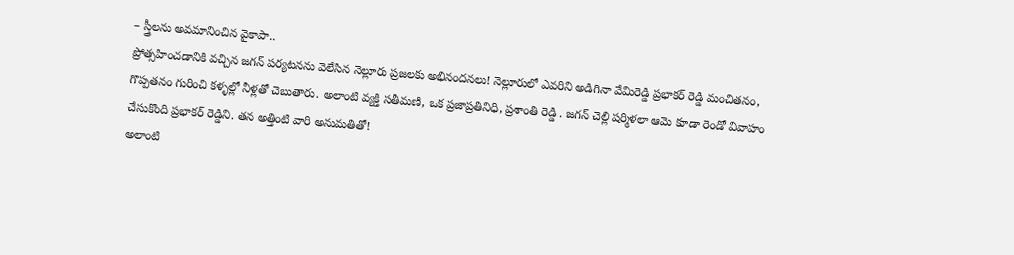– స్త్రీలను అవమానించిన వైకాపా..
ప్రోత్సహించడానికి వచ్చిన జగన్ పర్యటనను వెలేసిన నెల్లూరు ప్రజలకు అభినందనలు! నెల్లూరులో ఎవరిని అడిగినా వేమిరెడ్డి ప్రభాకర్ రెడ్డి మంచితనం, గొప్పతనం గురించి కళ్ళల్లో నీళ్లతో చెబుతారు. అలాంటి వ్యక్తి సతీమణి, ఒక ప్రజాప్రతినిధి, ప్రశాంతి రెడ్డి . జగన్ చెల్లి షర్మిళలా ఆమె కూడా రెండో వివాహం చేసుకొంది ప్రభాకర్ రెడ్డిని. తన అత్తింటి వారి అనుమతితో!
అలాంటి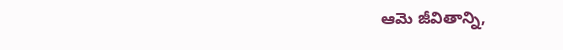ఆమె జీవితాన్ని,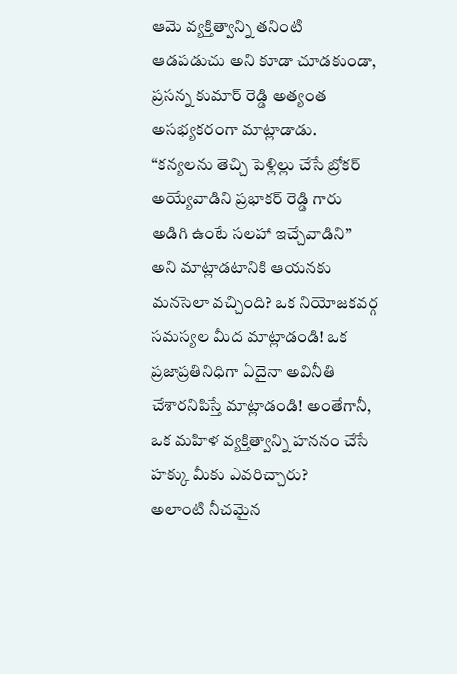ఆమె వ్యక్తిత్వాన్ని తనింటి ఆడపడుచు అని కూడా చూడకుండా, ప్రసన్న కుమార్ రెడ్డి అత్యంత అసభ్యకరంగా మాట్లాడాడు. “కన్యలను తెచ్చి పెళ్లిల్లు చేసే బ్రోకర్ అయ్యేవాడిని ప్రభాకర్ రెడ్డి గారు అడిగి ఉంటే సలహా ఇచ్చేవాడిని” అని మాట్లాడటానికి ఆయనకు మనసెలా వచ్చింది? ఒక నియోజకవర్గ సమస్యల మీద మాట్లాడండి! ఒక ప్రజాప్రతినిధిగా ఏదైనా అవినీతి చేశారనిపిస్తే మాట్లాడండి! అంతేగానీ, ఒక మహిళ వ్యక్తిత్వాన్ని హననం చేసే హక్కు మీకు ఎవరిచ్చారు?
అలాంటి నీచమైన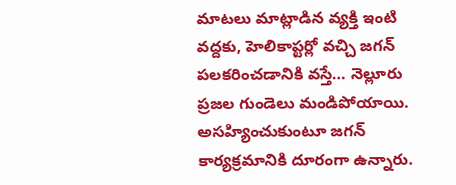మాటలు మాట్లాడిన వ్యక్తి ఇంటి వద్దకు, హెలికాప్టర్లో వచ్చి జగన్ పలకరించడానికి వస్తే… నెల్లూరు ప్రజల గుండెలు మండిపోయాయి. అసహ్యించుకుంటూ జగన్ కార్యక్రమానికి దూరంగా ఉన్నారు.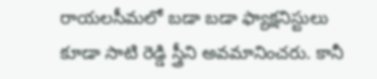రాయలసీమలో బడా బడా ఫ్యాక్షనిస్టులు కూడా సాటి రెడ్డి స్త్రీని అవమానించరు. కానీ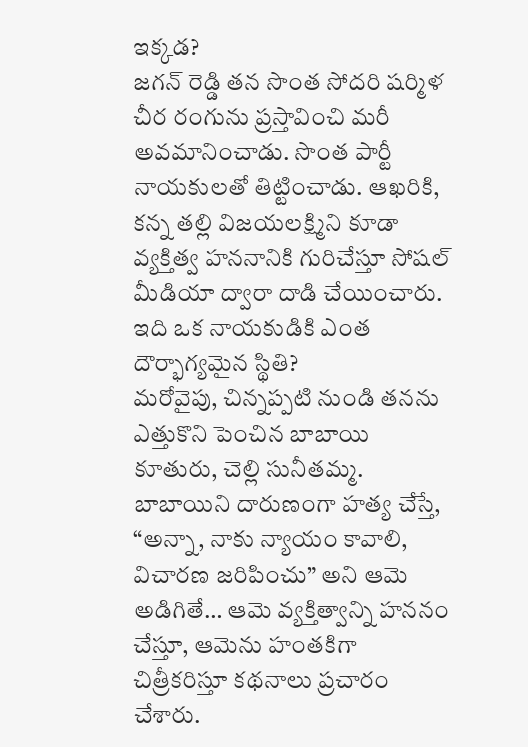ఇక్కడ?
జగన్ రెడ్డి తన సొంత సోదరి షర్మిళ చీర రంగును ప్రస్తావించి మరీ అవమానించాడు. సొంత పార్టీ నాయకులతో తిట్టించాడు. ఆఖరికి, కన్న తల్లి విజయలక్ష్మిని కూడా వ్యక్తిత్వ హననానికి గురిచేస్తూ సోషల్ మీడియా ద్వారా దాడి చేయించారు. ఇది ఒక నాయకుడికి ఎంత దౌర్భాగ్యమైన స్థితి?
మరోవైపు, చిన్నప్పటి నుండి తనను ఎత్తుకొని పెంచిన బాబాయి కూతురు, చెల్లి సునీతమ్మ. బాబాయిని దారుణంగా హత్య చేస్తే, “అన్నా, నాకు న్యాయం కావాలి, విచారణ జరిపించు” అని ఆమె అడిగితే… ఆమె వ్యక్తిత్వాన్ని హననం చేస్తూ, ఆమెను హంతకిగా చిత్రీకరిస్తూ కథనాలు ప్రచారం చేశారు.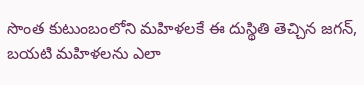సొంత కుటుంబంలోని మహిళలకే ఈ దుస్థితి తెచ్చిన జగన్, బయటి మహిళలను ఎలా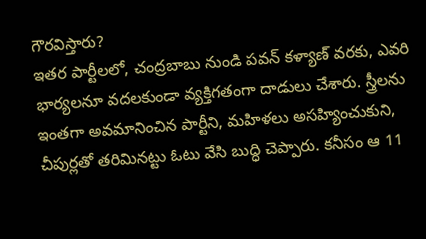గౌరవిస్తారు?
ఇతర పార్టీలలో, చంద్రబాబు నుండి పవన్ కళ్యాణ్ వరకు, ఎవరి భార్యలనూ వదలకుండా వ్యక్తిగతంగా దాడులు చేశారు. స్త్రీలను ఇంతగా అవమానించిన పార్టీని, మహిళలు అసహ్యించుకుని, చీపుర్లతో తరిమినట్టు ఓటు వేసి బుద్ధి చెప్పారు. కనీసం ఆ 11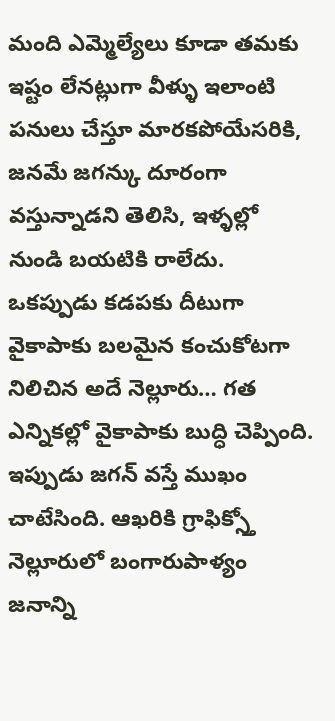మంది ఎమ్మెల్యేలు కూడా తమకు ఇష్టం లేనట్లుగా వీళ్ళు ఇలాంటి పనులు చేస్తూ మారకపోయేసరికి, జనమే జగన్కు దూరంగా వస్తున్నాడని తెలిసి, ఇళ్ళల్లో నుండి బయటికి రాలేదు.
ఒకప్పుడు కడపకు దీటుగా వైకాపాకు బలమైన కంచుకోటగా నిలిచిన అదే నెల్లూరు… గత ఎన్నికల్లో వైకాపాకు బుద్ధి చెప్పింది. ఇప్పుడు జగన్ వస్తే ముఖం చాటేసింది. ఆఖరికి గ్రాఫిక్స్తో నెల్లూరులో బంగారుపాళ్యం జనాన్ని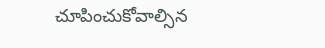చూపించుకోవాల్సిన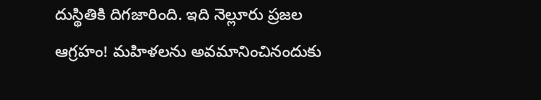దుస్థితికి దిగజారింది. ఇది నెల్లూరు ప్రజల ఆగ్రహం! మహిళలను అవమానించినందుకు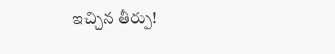ఇచ్చిన తీర్పు!